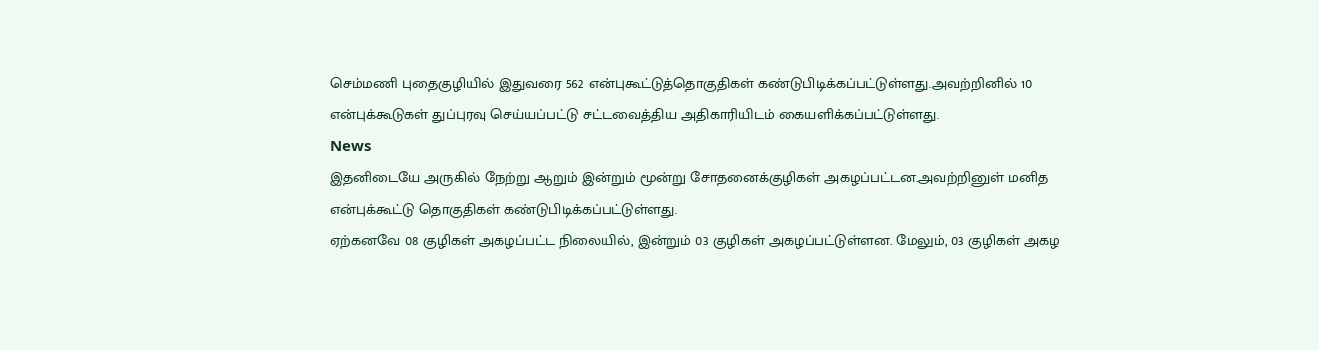செம்மணி புதைகுழியில் இதுவரை 562 என்புகூட்டுத்தொகுதிகள் கண்டுபிடிக்கப்பட்டுள்ளது.அவற்றினில் 10 என்புக்கூடுகள் துப்புரவு செய்யப்பட்டு சட்டவைத்திய அதிகாரியிடம் கையளிக்கப்பட்டுள்ளது.
News
இதனிடையே அருகில் நேற்று ஆறும் இன்றும் மூன்று சோதனைக்குழிகள் அகழப்பட்டன.அவற்றினுள் மனித என்புக்கூட்டு தொகுதிகள் கண்டுபிடிக்கப்பட்டுள்ளது.
ஏற்கனவே 08 குழிகள் அகழப்பட்ட நிலையில், இன்றும் 03 குழிகள் அகழப்பட்டுள்ளன. மேலும், 03 குழிகள் அகழ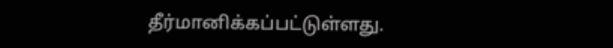தீர்மானிக்கப்பட்டுள்ளது.